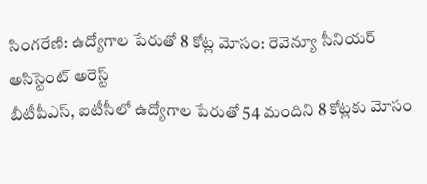సింగరేణి: ఉద్యోగాల పేరుతో 8 కోట్ల మోసం: రెవెన్యూ సీనియర్ అసిస్టెంట్ అరెస్ట్
బీటీపీఎస్, ఐటీసీలో ఉద్యోగాల పేరుతో 54 మందిని 8 కోట్లకు మోసం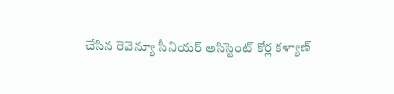చేసిన రెవెన్యూ సీనియర్ అసిస్టెంట్ కోర్ల కళ్యాణ్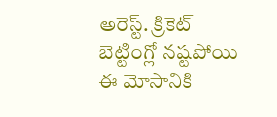అరెస్ట్. క్రికెట్ బెట్టింగ్లో నష్టపోయి ఈ మోసానికి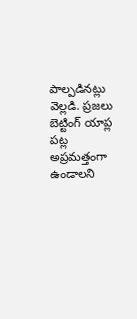పాల్పడినట్లు వెల్లడి. ప్రజలు బెట్టింగ్ యాప్ల పట్ల అప్రమత్తంగా ఉండాలని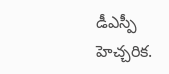డీఎస్పీ హెచ్చరిక.